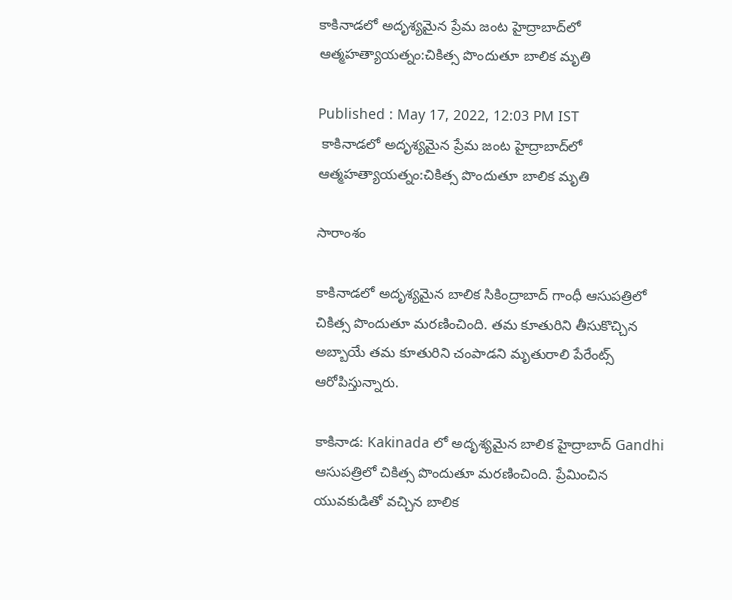కాకినాడలో అదృశ్యమైన ప్రేమ జంట హైద్రాబాద్‌లో ఆత్మహత్యాయత్నం:చికిత్స పొందుతూ బాలిక మృతి

Published : May 17, 2022, 12:03 PM IST
 కాకినాడలో అదృశ్యమైన ప్రేమ జంట హైద్రాబాద్‌లో ఆత్మహత్యాయత్నం:చికిత్స పొందుతూ బాలిక మృతి

సారాంశం

కాకినాడలో అదృశ్యమైన బాలిక సికింద్రాబాద్ గాంధీ ఆసుపత్రిలో చికిత్స పొందుతూ మరణించింది. తమ కూతురిని తీసుకొచ్చిన అబ్బాయే తమ కూతురిని చంపాడని మృతురాలి పేరేంట్స్ ఆరోపిస్తున్నారు.

కాకినాడ: Kakinada లో అదృశ్యమైన బాలిక హైద్రాబాద్ Gandhi  ఆసుపత్రిలో చికిత్స పొందుతూ మరణించింది. ప్రేమించిన యువకుడితో వచ్చిన బాలిక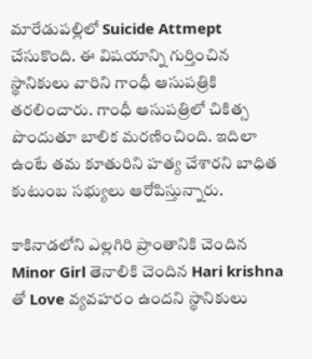మారేడుపల్లిలో Suicide Attmept చేసుకొంది. ఈ విషయాన్ని గుర్తించిన స్థానికులు వారిని గాంధీ ఆసుపత్రికి తరలించారు. గాంధీ ఆసుపత్రిలో చికిత్స పొందుతూ బాలిక మరణించింది. ఇదిలా ఉంటే తమ కూతురిని హత్య చేశారని బాధిత కుటుంబ సభ్యులు ఆరోపిస్తున్నారు.

కాకినాడలోని ఎల్లగిరి ప్రాంతానికి చెందిన  Minor Girl తెనాలికి చెందిన Hari krishna తో Love వ్యవహరం ఉందని స్థానికులు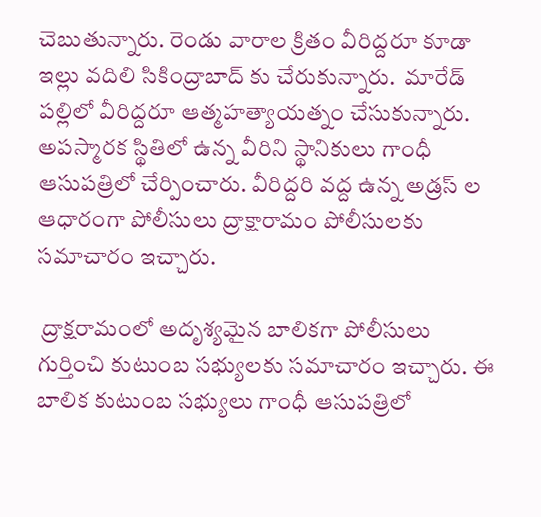చెబుతున్నారు. రెండు వారాల క్రితం వీరిద్దరూ కూడా ఇల్లు వదిలి సికింద్రాబాద్ కు చేరుకున్నారు.  మారేడ్ పల్లిలో వీరిద్దరూ ఆత్మహత్యాయత్నం చేసుకున్నారు. అపస్మారక స్థితిలో ఉన్న వీరిని స్థానికులు గాంధీ ఆసుపత్రిలో చేర్పించారు. వీరిద్దరి వద్ద ఉన్న అడ్రస్ ల ఆధారంగా పోలీసులు ద్రాక్షారామం పోలీసులకు సమాచారం ఇచ్చారు.

 ద్రాక్షరామంలో అదృశ్యమైన బాలికగా పోలీసులు గుర్తించి కుటుంబ సభ్యులకు సమాచారం ఇచ్చారు. ఈ బాలిక కుటుంబ సభ్యులు గాంధీ ఆసుపత్రిలో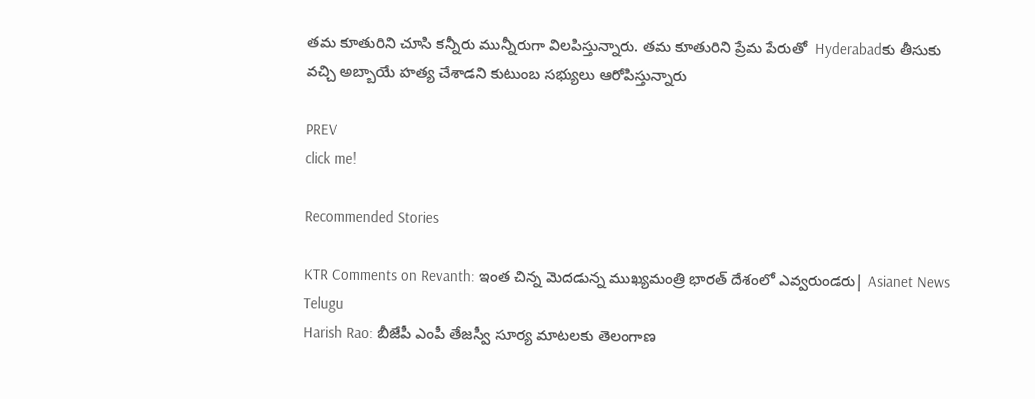తమ కూతురిని చూసి కన్నీరు మున్నీరుగా విలపిస్తున్నారు. తమ కూతురిని ప్రేమ పేరుతో  Hyderabadకు తీసుకు వచ్చి అబ్బాయే హత్య చేశాడని కుటుంబ సభ్యులు ఆరోపిస్తున్నారు

PREV
click me!

Recommended Stories

KTR Comments on Revanth: ఇంత చిన్న మెదడున్న ముఖ్యమంత్రి భారత్ దేశంలో ఎవ్వరుండరు| Asianet News Telugu
Harish Rao: బీజేపీ ఎంపీ తేజస్వీ సూర్య మాటలకు తెలంగాణ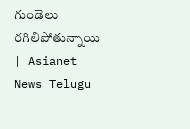గుండెలు రగిలిపోతున్నాయి | Asianet News Telugu